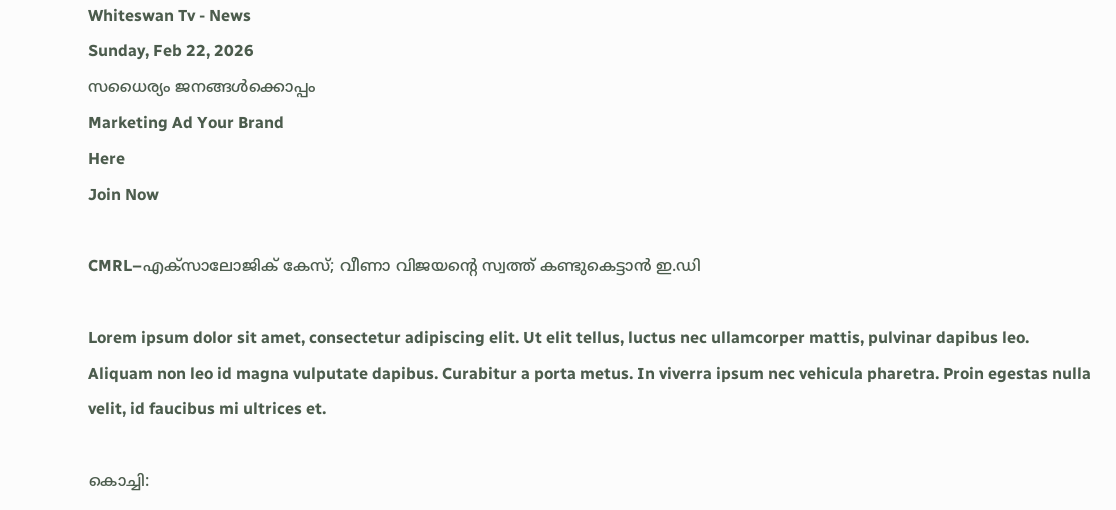Whiteswan Tv - News
Sunday, Feb 22, 2026
സധൈര്യം ജനങ്ങൾക്കൊപ്പം
Marketing Ad Your Brand
Here
Join Now

CMRL–എക്സാലോജിക് കേസ്; വീണാ വിജയന്റെ സ്വത്ത് കണ്ടുകെട്ടാൻ ഇ.ഡി

Lorem ipsum dolor sit amet, consectetur adipiscing elit. Ut elit tellus, luctus nec ullamcorper mattis, pulvinar dapibus leo. Aliquam non leo id magna vulputate dapibus. Curabitur a porta metus. In viverra ipsum nec vehicula pharetra. Proin egestas nulla velit, id faucibus mi ultrices et.

കൊച്ചി: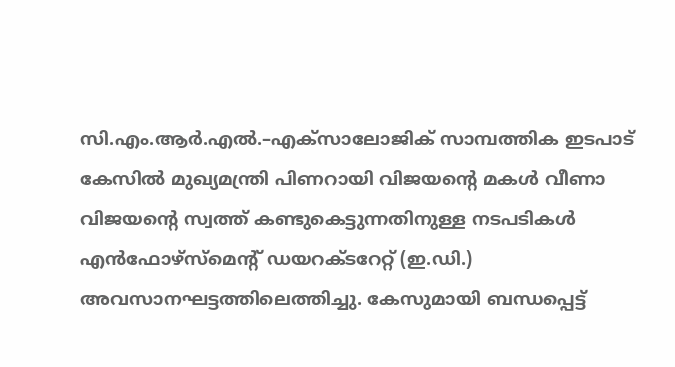സി.എം.ആർ.എൽ.–എക്സാലോജിക് സാമ്പത്തിക ഇടപാട് കേസിൽ മുഖ്യമന്ത്രി പിണറായി വിജയന്റെ മകൾ വീണാ വിജയന്റെ സ്വത്ത് കണ്ടുകെട്ടുന്നതിനുള്ള നടപടികൾ എൻഫോഴ്‌സ്‌മെന്റ് ഡയറക്ടറേറ്റ് (ഇ.ഡി.) അവസാനഘട്ടത്തിലെത്തിച്ചു. കേസുമായി ബന്ധപ്പെട്ട്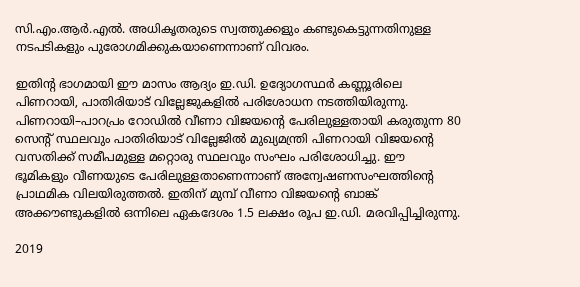സി.എം.ആർ.എൽ. അധികൃതരുടെ സ്വത്തുക്കളും കണ്ടുകെട്ടുന്നതിനുള്ള നടപടികളും പുരോഗമിക്കുകയാണെന്നാണ് വിവരം.

ഇതിന്റ ഭാഗമായി ഈ മാസം ആദ്യം ഇ.ഡി. ഉദ്യോഗസ്ഥർ കണ്ണൂരിലെ പിണറായി, പാതിരിയാട് വില്ലേജുകളിൽ പരിശോധന നടത്തിയിരുന്നു. പിണറായി–പാറപ്രം റോഡിൽ വീണാ വിജയന്റെ പേരിലുള്ളതായി കരുതുന്ന 80 സെന്റ് സ്ഥലവും പാതിരിയാട് വില്ലേജിൽ മുഖ്യമന്ത്രി പിണറായി വിജയന്റെ വസതിക്ക് സമീപമുള്ള മറ്റൊരു സ്ഥലവും സംഘം പരിശോധിച്ചു. ഈ ഭൂമികളും വീണയുടെ പേരിലുള്ളതാണെന്നാണ് അന്വേഷണസംഘത്തിന്റെ പ്രാഥമിക വിലയിരുത്തൽ. ഇതിന് മുമ്പ് വീണാ വിജയന്റെ ബാങ്ക് അക്കൗണ്ടുകളിൽ ഒന്നിലെ ഏകദേശം 1.5 ലക്ഷം രൂപ ഇ.ഡി. മരവിപ്പിച്ചിരുന്നു.

2019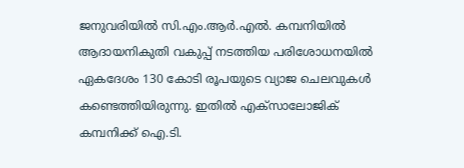ജനുവരിയിൽ സി.എം.ആർ.എൽ. കമ്പനിയിൽ ആദായനികുതി വകുപ്പ് നടത്തിയ പരിശോധനയിൽ ഏകദേശം 130 കോടി രൂപയുടെ വ്യാജ ചെലവുകൾ കണ്ടെത്തിയിരുന്നു. ഇതിൽ എക്സാലോജിക് കമ്പനിക്ക് ഐ.ടി.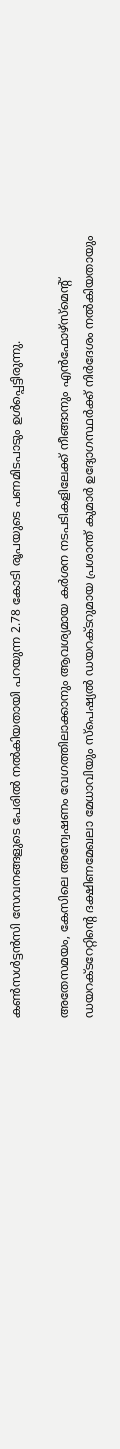കൺസൾട്ടൻസി സേവനങ്ങളുടെ പേരിൽ നൽകിയതായി പറയുന്ന 2.78 കോടി രൂപയുടെ പണമിടപാടും ഉൾപ്പെട്ടിരുന്നു.

അതേസമയം, കേസിലെ അന്വേഷണം വേഗത്തിലാക്കാനും ആവശ്യമായ കർശന നടപടികളിലേക്ക് നീങ്ങാനും എൻഫോഴ്‌സ്‌മെന്റ് ഡയറക്ടറേറ്റിന്റെ ദക്ഷിണമേഖലാ മേധാവിയും സ്‌പെഷ്യൽ ഡയറക്ടറുമായ പ്രശാന്ത് കുമാർ ഉദ്യോഗസ്ഥർക്ക് നിർദേശം നൽകിയതായും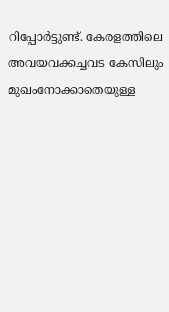റിപ്പോർട്ടുണ്ട്. കേരളത്തിലെ അവയവക്കച്ചവട കേസിലും മുഖംനോക്കാതെയുള്ള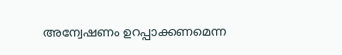അന്വേഷണം ഉറപ്പാക്കണമെന്ന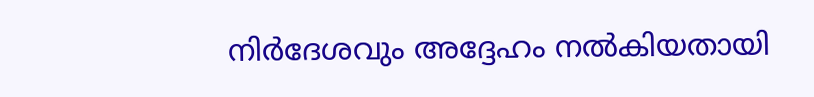നിർദേശവും അദ്ദേഹം നൽകിയതായി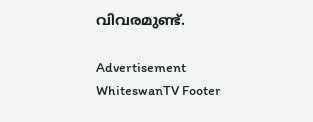വിവരമുണ്ട്.

Advertisement
WhiteswanTV Footer